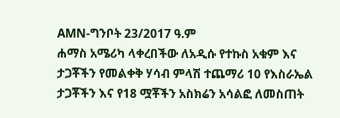AMN-ግንቦት 23/2017 ዓ.ም
ሐማስ አሜሪካ ላቀረበችው ለአዲሱ የተኩስ አቁም እና ታጋቾችን የመልቀቅ ሃሳብ ምላሽ ተጨማሪ 10 የእስራኤል ታጋቾችን እና የ18 ሟቾችን አስክሬን አሳልፎ ለመስጠት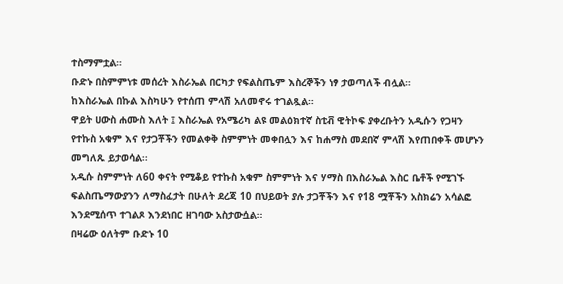ተስማምቷል።
ቡድኑ በስምምነቱ መሰረት እስራኤል በርካታ የፍልስጤም እስረኞችን ነፃ ታወጣለች ብሏል።
ከእስራኤል በኩል እስካሁን የተሰጠ ምላሽ አለመኖሩ ተገልጿል።
ዋይት ሀውስ ሐሙስ እለት ፤ እስራኤል የአሜሪካ ልዩ መልዕክተኛ ስቲቭ ዊትኮፍ ያቀረቡትን አዲሱን የጋዛን የተኩስ አቁም እና የታጋቾችን የመልቀቅ ስምምነት መቀበሏን እና ከሐማስ መደበኛ ምላሽ እየጠበቀች መሆኑን መግለጹ ይታወሳል፡፡
አዲሱ ስምምነት ለ60 ቀናት የሚቆይ የተኩስ አቁም ስምምነት እና ሃማስ በእስራኤል እስር ቤቶች የሚገኙ ፍልስጤማውያንን ለማስፈታት በሁለት ደረጃ 10 በህይወት ያሉ ታጋቾችን እና የ18 ሟቾችን አስክሬን አሳልፎ እንደሚሰጥ ተገልጾ እንደነበር ዘገባው አስታውሷል።
በዛሬው ዕለትም ቡድኑ 10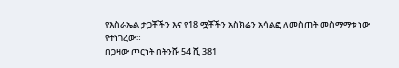የእስራኤል ታጋቾችን እና የ18 ሟቾችን አስክሬን አሳልፎ ለመስጠት መስማማቱ ነው የተነገረው።
በጋዛው ጦርነት በትንሹ 54 ሺ 381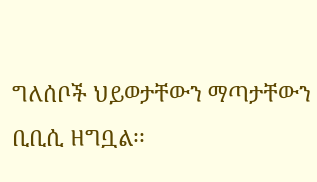ግለሰቦች ህይወታቸውን ማጣታቸውን ቢቢሲ ዘግቧል፡፡